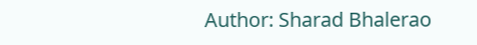Author: Sharad Bhalerao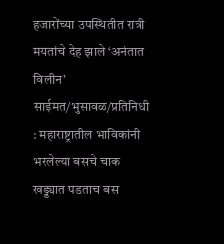हजारोंच्या उपस्थितीत रात्री मयतांचे देह झाले ‘अनंतात विलीन’ साईमत/भुसावळ/प्रतिनिधी : महाराष्ट्रातील भाविकांनी भरलेल्या बसचे चाक खड्ड्यात पडताच बस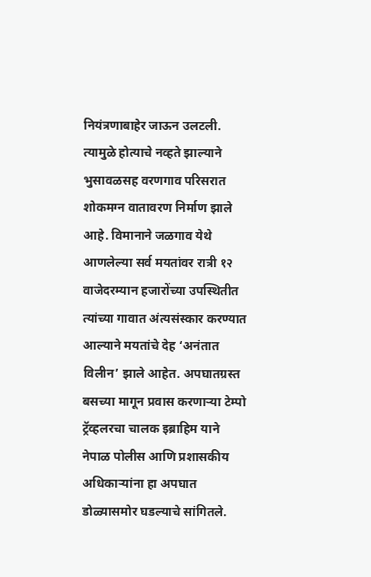नियंत्रणाबाहेर जाऊन उलटली. त्यामुळे होत्याचे नव्हते झाल्याने भुसावळसह वरणगाव परिसरात शोकमग्न वातावरण निर्माण झाले आहे. विमानाने जळगाव येथे आणलेल्या सर्व मयतांवर रात्री १२ वाजेदरम्यान हजारोंच्या उपस्थितीत त्यांच्या गावात अंत्यसंस्कार करण्यात आल्याने मयतांचे देह ‘अनंतात विलीन’ झाले आहेत. अपघातग्रस्त बसच्या मागून प्रवास करणाऱ्या टेम्पो ट्रॅव्हलरचा चालक इब्राहिम याने नेपाळ पोलीस आणि प्रशासकीय अधिकाऱ्यांना हा अपघात डोळ्यासमोर घडल्याचे सांगितले.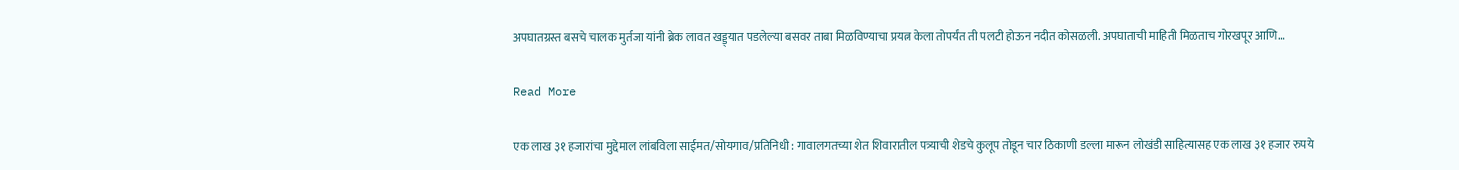अपघातग्रस्त बसचे चालक मुर्तजा यांनी ब्रेक लावत खड्ड्यात पडलेल्या बसवर ताबा मिळविण्याचा प्रयत्न केला तोपर्यंत ती पलटी होऊन नदीत कोसळली. अपघाताची माहिती मिळताच गोरखपूर आणि…

Read More

एक लाख ३१ हजारांचा मुद्देमाल लांबविला साईमत/सोयगाव/प्रतिनिधी : गावालगतच्या शेत शिवारातील पत्र्याची शेडचे कुलूप तोडून चार ठिकाणी डल्ला मारून लोखंडी साहित्यासह एक लाख ३१ हजार रुपये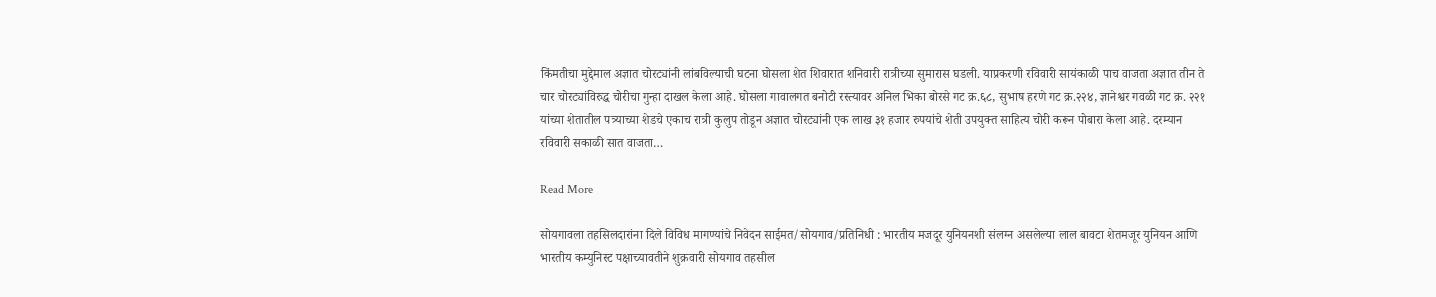किंमतीचा मुद्देमाल अज्ञात चोरट्यांनी लांबविल्याची घटना घोसला शेत शिवारात शनिवारी रात्रीच्या सुमारास घडली. याप्रकरणी रविवारी सायंकाळी पाच वाजता अज्ञात तीन ते चार चोरट्यांविरुद्ध चोरीचा गुन्हा दाखल केला आहे. घोसला गावालगत बनोटी रस्त्यावर अनिल भिका बोरसे गट क्र.६८, सुभाष हरणे गट क्र.२२४, ज्ञानेश्वर गवळी गट क्र. २२१ यांच्या शेतातील पत्र्याच्या शेडचे एकाच रात्री कुलुप तोडून अज्ञात चोरट्यांनी एक लाख ३१ हजार रुपयांचे शेती उपयुक्त साहित्य चोरी करून पोबारा केला आहे. दरम्यान रविवारी सकाळी सात वाजता…

Read More

सोयगावला तहसिलदारांना दिले विविध मागण्यांचे निवेदन साईमत/सोयगाव/प्रतिनिधी : भारतीय मजदूर युनियनशी संलग्न असलेल्या लाल बावटा शेतमजूर युनियन आणि भारतीय कम्युनिस्ट पक्षाच्यावतीने शुक्रवारी सोयगाव तहसील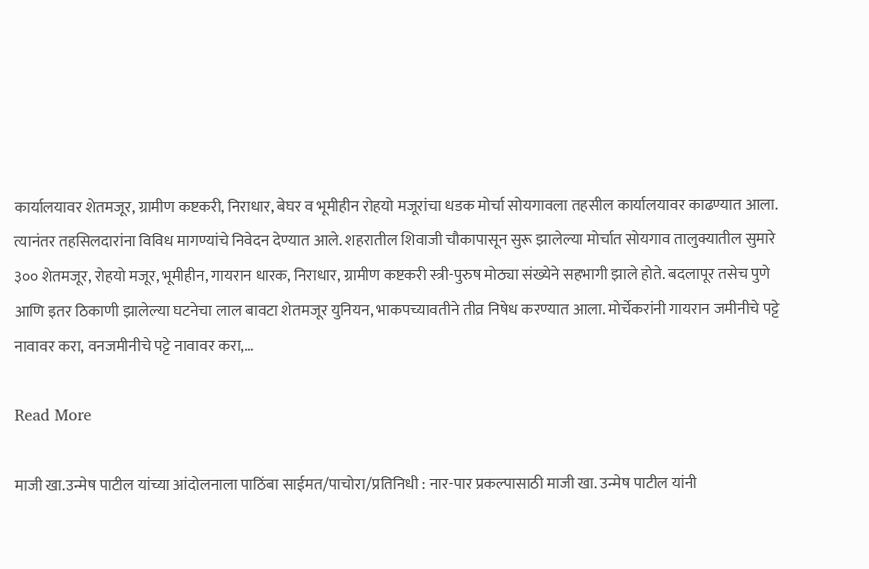कार्यालयावर शेतमजूर, ग्रामीण कष्टकरी, निराधार, बेघर व भूमीहीन रोहयो मजूरांचा धडक मोर्चा सोयगावला तहसील कार्यालयावर काढण्यात आला. त्यानंतर तहसिलदारांना विविध मागण्यांचे निवेदन देण्यात आले. शहरातील शिवाजी चौकापासून सुरू झालेल्या मोर्चात सोयगाव तालुक्यातील सुमारे ३०० शेतमजूर, रोहयो मजूर, भूमीहीन, गायरान धारक, निराधार, ग्रामीण कष्टकरी स्त्री-पुरुष मोठ्या संख्येने सहभागी झाले होते. बदलापूर तसेच पुणे आणि इतर ठिकाणी झालेल्या घटनेचा लाल बावटा शेतमजूर युनियन, भाकपच्यावतीने तीव्र निषेध करण्यात आला. मोर्चेकरांनी गायरान जमीनीचे पट्टे नावावर करा, वनजमीनीचे पट्टे नावावर करा,…

Read More

माजी खा.उन्मेष पाटील यांच्या आंदोलनाला पाठिंबा साईमत/पाचोरा/प्रतिनिधी : नार-पार प्रकल्पासाठी माजी खा. उन्मेष पाटील यांनी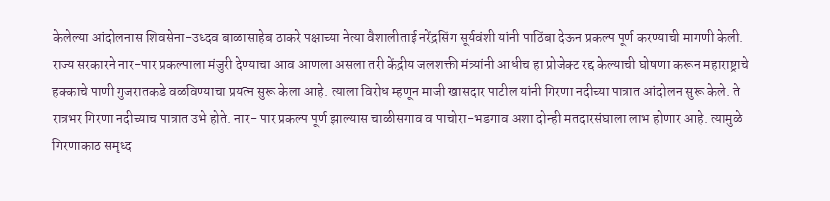केलेल्या आंदोलनास शिवसेना-उध्दव बाळासाहेब ठाकरे पक्षाच्या नेत्या वैशालीताई नरेंद्रसिंग सूर्यवंशी यांनी पाठिंबा देऊन प्रकल्प पूर्ण करण्याची मागणी केली. राज्य सरकारने नार-पार प्रकल्पाला मंजुरी देण्याचा आव आणला असला तरी केंद्रीय जलशक्ती मंत्र्यांनी आधीच हा प्रोजेक्ट रद्द केल्याची घोषणा करून महाराष्ट्राचे हक्काचे पाणी गुजरातकडे वळविण्याचा प्रयत्न सुरू केला आहे. त्याला विरोध म्हणून माजी खासदार पाटील यांनी गिरणा नदीच्या पात्रात आंदोलन सुरू केले. ते रात्रभर गिरणा नदीच्याच पात्रात उभे होते. नार- पार प्रकल्प पूर्ण झाल्यास चाळीसगाव व पाचोरा-भडगाव अशा दोन्ही मतदारसंघाला लाभ होणार आहे. त्यामुळे गिरणाकाठ समृध्द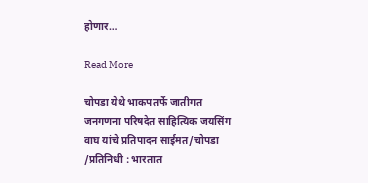होणार…

Read More

चोपडा येथे भाकपतर्फे जातीगत जनगणना परिषदेत साहित्यिक जयसिंग वाघ यांचे प्रतिपादन साईमत/चोपडा /प्रतिनिधी : भारतात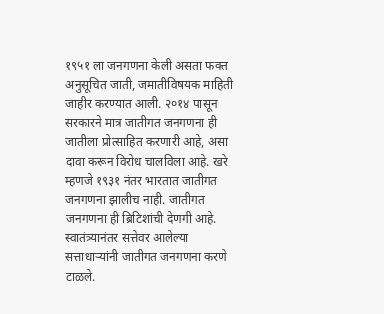१९५१ ला जनगणना केली असता फक्त अनुसूचित जाती, जमातीविषयक माहिती जाहीर करण्यात आली. २०१४ पासून सरकारने मात्र जातीगत जनगणना ही जातीला प्रोत्साहित करणारी आहे, असा दावा करून विरोध चालविला आहे. खरे म्हणजे १९३१ नंतर भारतात जातीगत जनगणना झालीच नाही. जातीगत जनगणना ही ब्रिटिशांची देणगी आहे. स्वातंत्र्यानंतर सत्तेवर आलेल्या सत्ताधाऱ्यांनी जातीगत जनगणना करणे टाळले.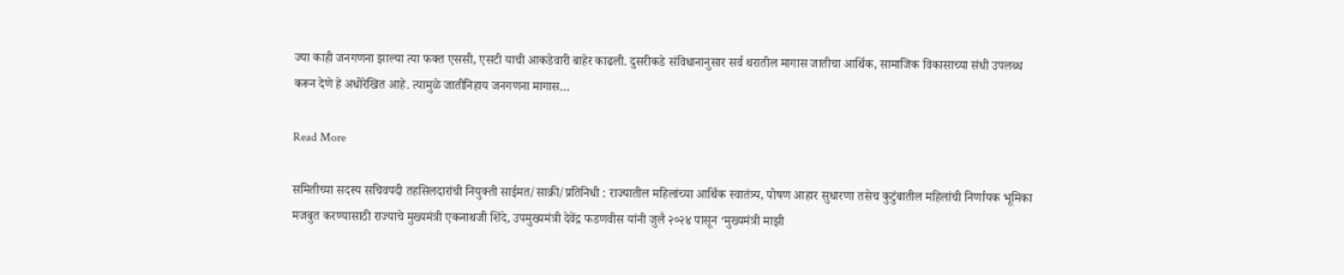ज्या काही जनगणना झाल्या त्या फक्त एससी, एसटी याची आकडेवारी बाहेर काढली. दुसरीकडे संविधानानुसार सर्व थरातील मागास जातीचा आर्थिक, सामाजिक विकासाच्या संधी उपलब्ध करून देणे हे अधोरेखित आहे. त्यामुळे जातीनिहाय जनगणना मागास…

Read More

समितीच्या सदस्य सचिवपदी तहसिलदारांची नियुक्ती साईमत/साक्री/प्रतिनिधी : राज्यातील महिलांच्या आर्थिक स्वातंत्र्य, पोषण आहार सुधारणा तसेच कुटुंबातील महिलांची निर्णायक भूमिका मजबुत करण्यासाठी राज्याचे मुख्यमंत्री एकनाथजी शिंदे, उपमुख्यमंत्री देवेंद्र फडणवीस यांनी जुलै २०२४ पासून ‘मुख्यमंत्री माझी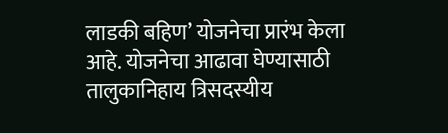लाडकी बहिण’ योजनेचा प्रारंभ केला आहे. योजनेचा आढावा घेण्यासाठी तालुकानिहाय त्रिसदस्यीय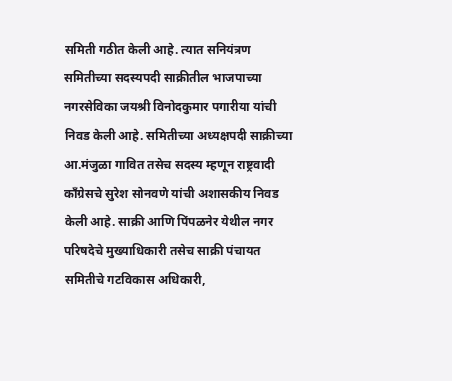समिती गठीत केली आहे. त्यात सनियंत्रण समितीच्या सदस्यपदी साक्रीतील भाजपाच्या नगरसेविका जयश्री विनोदकुमार पगारीया यांची निवड केली आहे. समितीच्या अध्यक्षपदी साक्रीच्या आ.मंजुळा गावित तसेच सदस्य म्हणून राष्ट्रवादी काँग्रेसचे सुरेश सोनवणे यांची अशासकीय निवड केली आहे. साक्री आणि पिंपळनेर येथील नगर परिषदेचे मुख्याधिकारी तसेच साक्री पंचायत समितीचे गटविकास अधिकारी,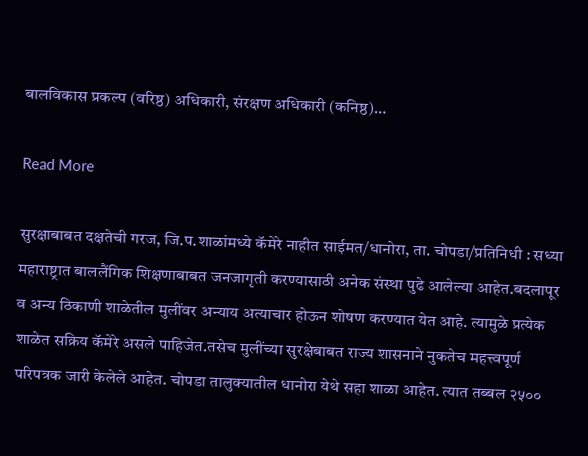बालविकास प्रकल्प (वरिष्ठ) अधिकारी, संरक्षण अधिकारी (कनिष्ठ)…

Read More

सुरक्षाबाबत दक्षतेची गरज, जि.प.शाळांमध्ये कॅमेरे नाहीत साईमत/धानोरा, ता. चोपडा/प्रतिनिधी : सध्या महाराष्ट्रात बाललैंगिक शिक्षणाबाबत जनजागृती करण्यासाठी अनेक संस्था पुढे आलेल्या आहेत.बदलापूर व अन्य ठिकाणी शाळेतील मुलींवर अन्याय अत्याचार होऊन शोषण करण्यात येत आहे. त्यामुळे प्रत्येक शाळेत सक्रिय कॅमेरे असले पाहिजेत.तसेच मुलींच्या सुरक्षेबाबत राज्य शासनाने नुकतेच महत्त्वपूर्ण परिपत्रक जारी केलेले आहेत. चोपडा तालुक्यातील धानोरा येथे सहा शाळा आहेत. त्यात तब्बल २५००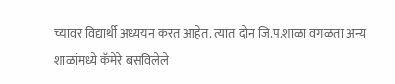च्यावर विद्यार्थी अध्ययन करत आहेत. त्यात दोन जि.प.शाळा वगळता अन्य शाळांमध्ये कॅमेरे बसविलेले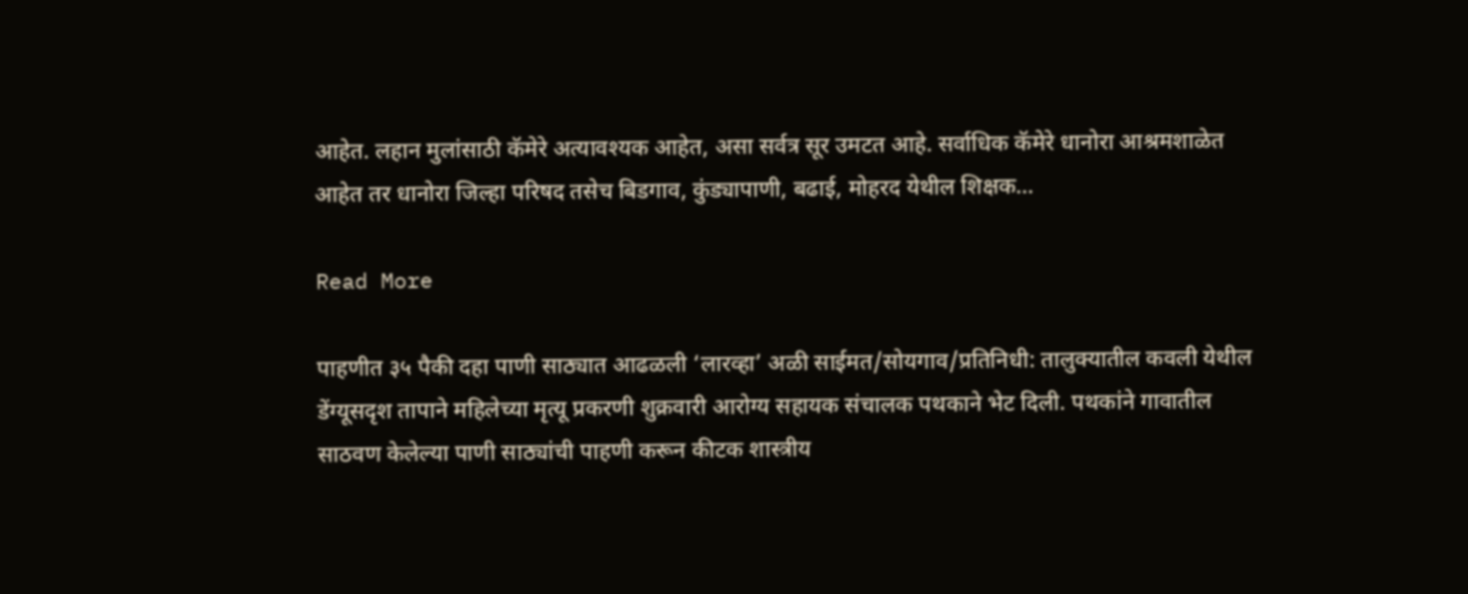आहेत. लहान मुलांसाठी कॅमेरे अत्यावश्यक आहेत, असा सर्वत्र सूर उमटत आहे. सर्वाधिक कॅमेरे धानोरा आश्रमशाळेत आहेत तर धानोरा जिल्हा परिषद तसेच बिडगाव, कुंड्यापाणी, बढाई, मोहरद येथील शिक्षक…

Read More

पाहणीत ३५ पैकी दहा पाणी साठ्यात आढळली ‘लारव्हा’ अळी साईमत/सोयगाव/प्रतिनिधी: तालुक्यातील कवली येथील डेंग्यूसदृश तापाने महिलेच्या मृत्यू प्रकरणी शुक्रवारी आरोग्य सहायक संचालक पथकाने भेट दिली. पथकांने गावातील साठवण केलेल्या पाणी साठ्यांची पाहणी करून कीटक शास्त्रीय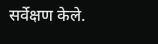सर्वेक्षण केले.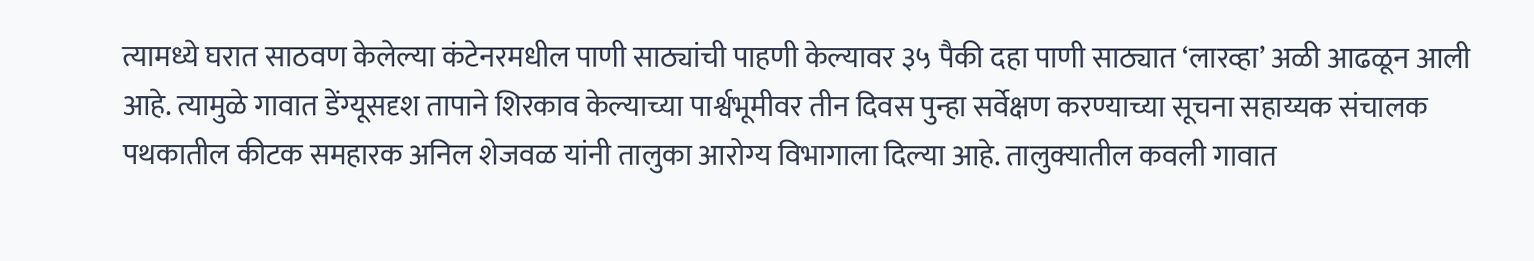त्यामध्ये घरात साठवण केलेल्या कंटेनरमधील पाणी साठ्यांची पाहणी केल्यावर ३५ पैकी दहा पाणी साठ्यात ‘लारव्हा’ अळी आढळून आली आहे. त्यामुळे गावात डेंग्यूसदृश तापाने शिरकाव केल्याच्या पार्श्वभूमीवर तीन दिवस पुन्हा सर्वेक्षण करण्याच्या सूचना सहाय्यक संचालक पथकातील कीटक समहारक अनिल शेजवळ यांनी तालुका आरोग्य विभागाला दिल्या आहे. तालुक्यातील कवली गावात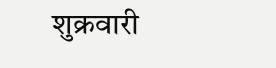शुक्रवारी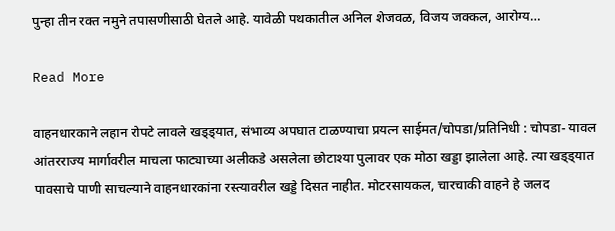पुन्हा तीन रक्त नमुने तपासणीसाठी घेतले आहे. यावेळी पथकातील अनिल शेजवळ, विजय जक्कल, आरोग्य…

Read More

वाहनधारकाने लहान रोपटे लावले खड्ड्यात, संभाव्य अपघात टाळण्याचा प्रयत्न साईमत/चोपडा/प्रतिनिधी : चोपडा- यावल आंतरराज्य मार्गावरील माचला फाट्याच्या अलीकडे असलेला छोटाश्या पुलावर एक मोठा खड्डा झालेला आहे. त्या खड्ड्यात पावसाचे पाणी साचल्याने वाहनधारकांना रस्त्यावरील खड्डे दिसत नाहीत. मोटरसायकल, चारचाकी वाहने हे जलद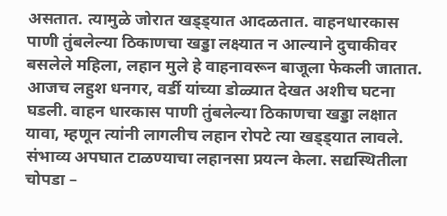असतात. त्यामुळे जोरात खड्ड्यात आदळतात. वाहनधारकास पाणी तुंबलेल्या ठिकाणचा खड्डा लक्ष्यात न आल्याने दुचाकीवर बसलेले महिला, लहान मुले हे वाहनावरून बाजूला फेकली जातात. आजच लहुश धनगर, वर्डी यांच्या डोळ्यात देखत अशीच घटना घडली. वाहन धारकास पाणी तुंबलेल्या ठिकाणचा खड्डा लक्षात यावा, म्हणून त्यांनी लागलीच लहान रोपटे त्या खड्ड्यात लावले. संभाव्य अपघात टाळण्याचा लहानसा प्रयत्न केला. सद्यस्थितीला चोपडा –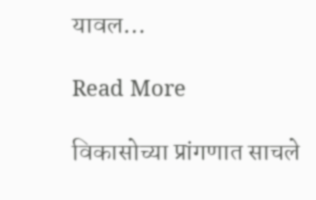यावल…

Read More

विकासोच्या प्रांगणात साचले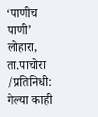‘पाणीच पाणी’ लोहारा, ता.पाचोरा /प्रतिनिधी: गेल्या काही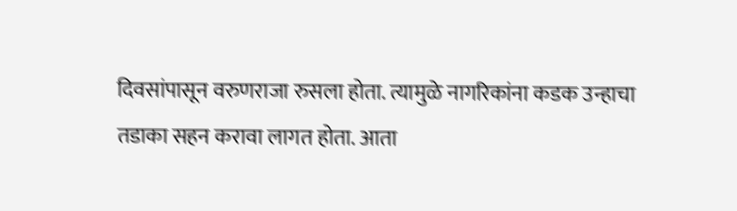दिवसांपासून वरुणराजा रुसला होता. त्यामुळे नागरिकांना कडक उन्हाचा तडाका सहन करावा लागत होता. आता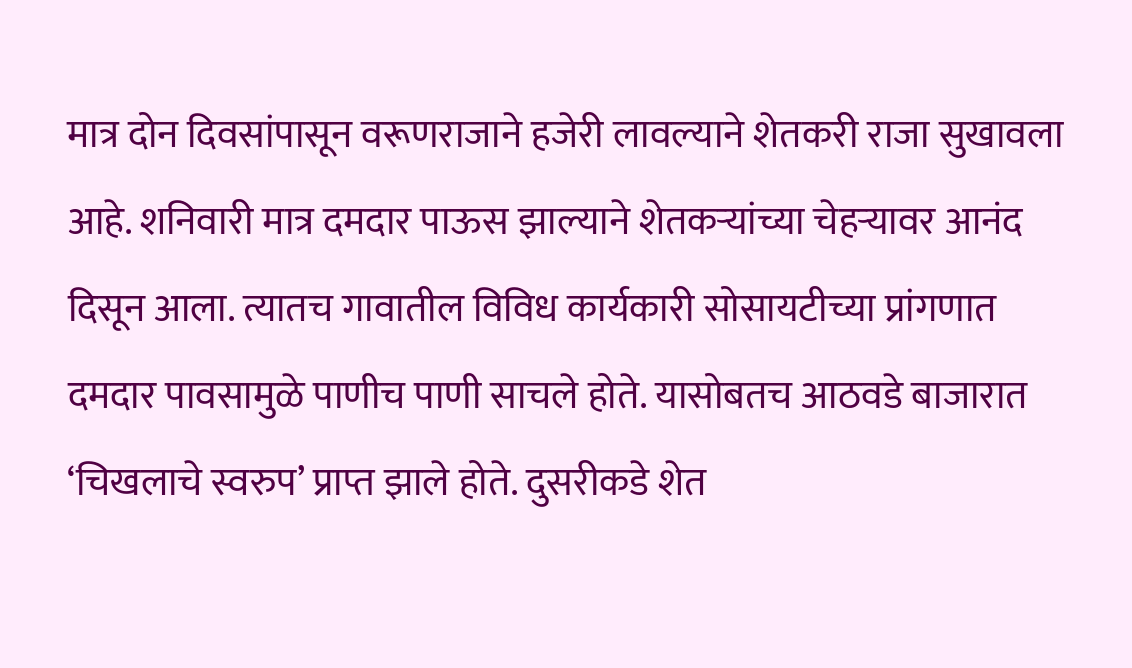मात्र दोन दिवसांपासून वरूणराजाने हजेरी लावल्याने शेतकरी राजा सुखावला आहे. शनिवारी मात्र दमदार पाऊस झाल्याने शेतकऱ्यांच्या चेहऱ्यावर आनंद दिसून आला. त्यातच गावातील विविध कार्यकारी सोसायटीच्या प्रांगणात दमदार पावसामुळे पाणीच पाणी साचले होते. यासोबतच आठवडे बाजारात ‘चिखलाचे स्वरुप’ प्राप्त झाले होते. दुसरीकडे शेत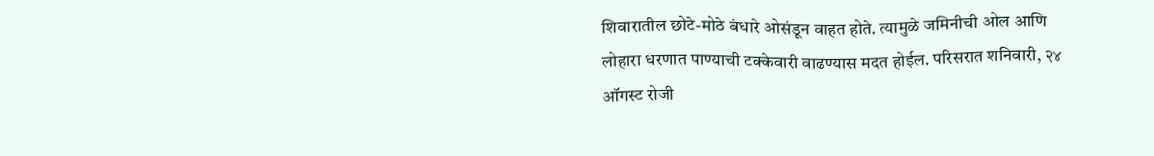शिवारातील छोटे-मोठे बंधारे ओसंडून वाहत होते. त्यामुळे जमिनीची ओल आणि लोहारा धरणात पाण्याची टक्केवारी वाढण्यास मदत होईल. परिसरात शनिवारी, २४ ऑगस्ट रोजी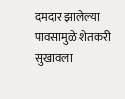दमदार झालेल्या पावसामुळे शेतकरी सुखावला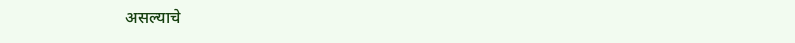असल्याचे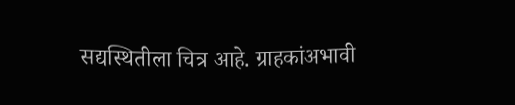सद्यस्थितीला चित्र आहे. ग्राहकांअभावी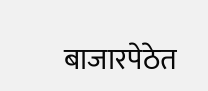बाजारपेठेत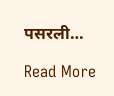पसरली…

Read More